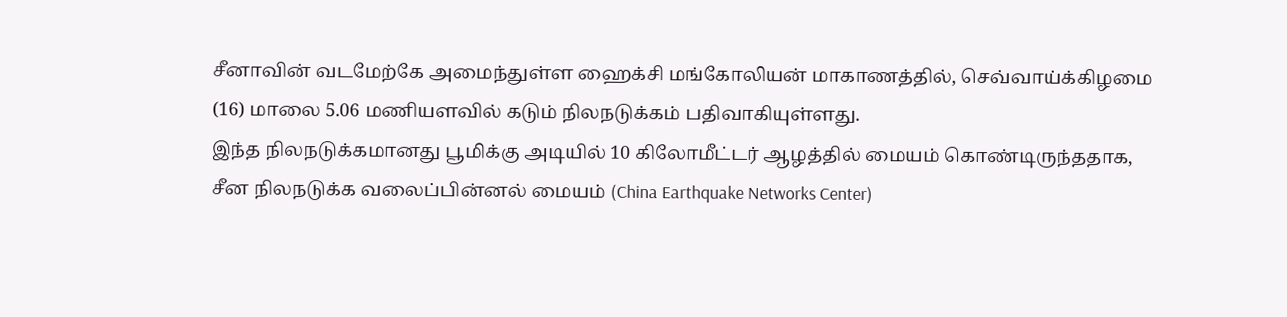சீனாவின் வடமேற்கே அமைந்துள்ள ஹைக்சி மங்கோலியன் மாகாணத்தில், செவ்வாய்க்கிழமை (16) மாலை 5.06 மணியளவில் கடும் நிலநடுக்கம் பதிவாகியுள்ளது.
இந்த நிலநடுக்கமானது பூமிக்கு அடியில் 10 கிலோமீட்டர் ஆழத்தில் மையம் கொண்டிருந்ததாக, சீன நிலநடுக்க வலைப்பின்னல் மையம் (China Earthquake Networks Center)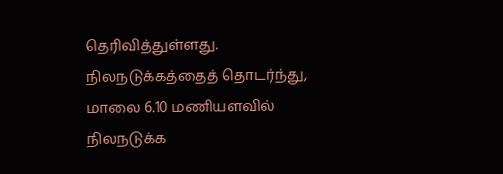தெரிவித்துள்ளது. நிலநடுக்கத்தைத் தொடர்ந்து, மாலை 6.10 மணியளவில் நிலநடுக்க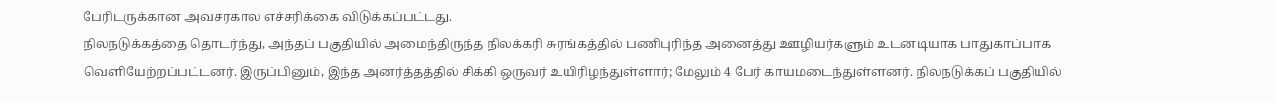பேரிடருக்கான அவசரகால எச்சரிக்கை விடுக்கப்பட்டது.
நிலநடுக்கத்தை தொடர்ந்து, அந்தப் பகுதியில் அமைந்திருந்த நிலக்கரி சுரங்கத்தில் பணிபுரிந்த அனைத்து ஊழியர்களும் உடனடியாக பாதுகாப்பாக வெளியேற்றப்பட்டனர். இருப்பினும், இந்த அனர்த்தத்தில் சிக்கி ஒருவர் உயிரிழந்துள்ளார்; மேலும் 4 பேர் காயமடைந்துள்ளனர். நிலநடுக்கப் பகுதியில்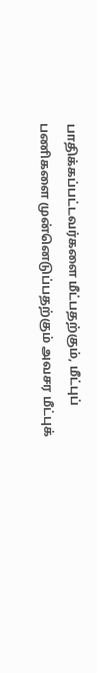பாதிக்கப்பட்டவர்களை மீட்பதற்கும், மீட்புப் பணிகளை முன்னெடுப்பதற்கும் அவசர மீட்புக்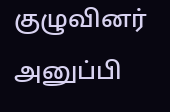குழுவினர் அனுப்பி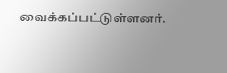வைக்கப்பட்டுள்ளனர்.